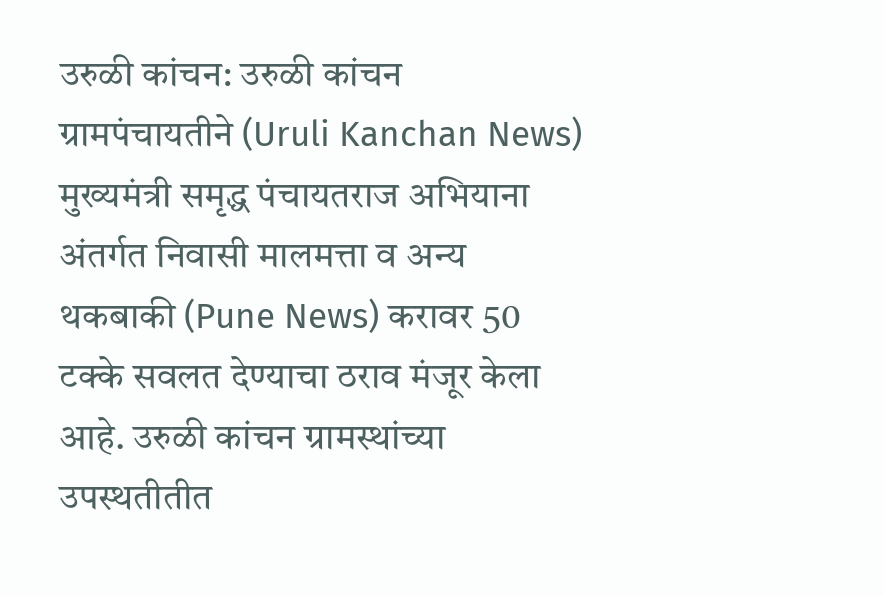उरुळी कांचन: उरुळी कांचन ग्रामपंचायतीने (Uruli Kanchan News) मुख्यमंत्री समृद्ध पंचायतराज अभियाना अंतर्गत निवासी मालमत्ता व अन्य थकबाकी (Pune News) करावर 50 टक्के सवलत देण्याचा ठराव मंजूर केला आहे. उरुळी कांचन ग्रामस्थांच्या उपस्थतीतीत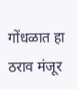गोंधळात हा ठराव मंजूर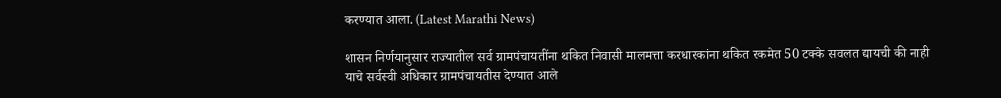करण्यात आला. (Latest Marathi News)

शासन निर्णयानुसार राज्यातील सर्व ग्रामपंचायतींना थकित निवासी मालमत्ता करधारकांना थकित रकमेत 50 टक्के सवलत द्यायची की नाही याचे सर्वस्वी अधिकार ग्रामपंचायतीस देण्यात आले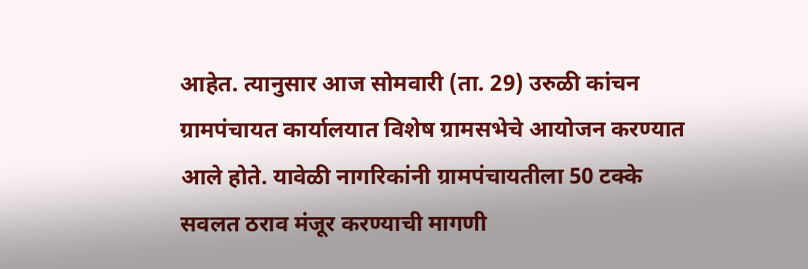आहेत. त्यानुसार आज सोमवारी (ता. 29) उरुळी कांचन ग्रामपंचायत कार्यालयात विशेष ग्रामसभेचे आयोजन करण्यात आले होते. यावेळी नागरिकांनी ग्रामपंचायतीला 50 टक्के सवलत ठराव मंजूर करण्याची मागणी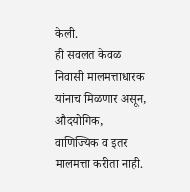केली.
ही सवलत केवळ निवासी मालमत्ताधारक यांनाच मिळणार असून, औदयोगिक, वाणिज्यिक व इतर मालमत्ता करीता नाही.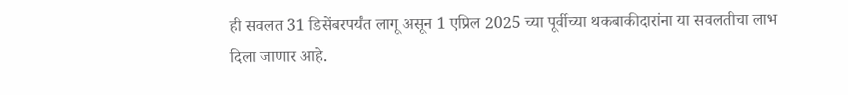ही सवलत 31 डिसेंबरपर्यंत लागू असून 1 एप्रिल 2025 च्या पूर्वीच्या थकबाकीदारांना या सवलतीचा लाभ दिला जाणार आहे.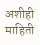अशीही माहिती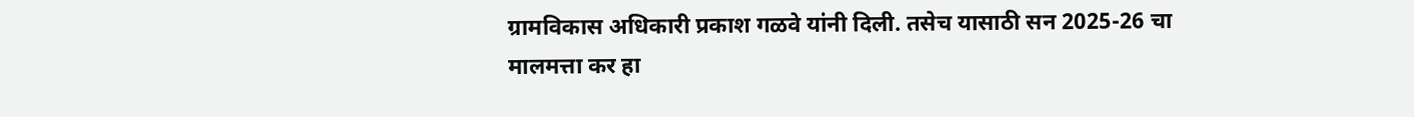ग्रामविकास अधिकारी प्रकाश गळवे यांनी दिली. तसेच यासाठी सन 2025-26 चा मालमत्ता कर हा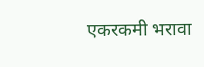एकरकमी भरावा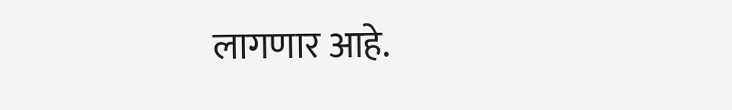लागणार आहे.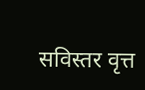सविस्तर वृत्त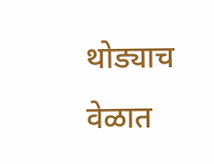थोड्याच वेळात